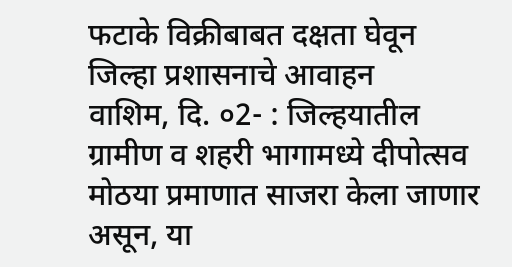फटाके विक्रीबाबत दक्षता घेवून
जिल्हा प्रशासनाचे आवाहन
वाशिम, दि. ०2- : जिल्हयातील ग्रामीण व शहरी भागामध्ये दीपोत्सव मोठया प्रमाणात साजरा केला जाणार असून, या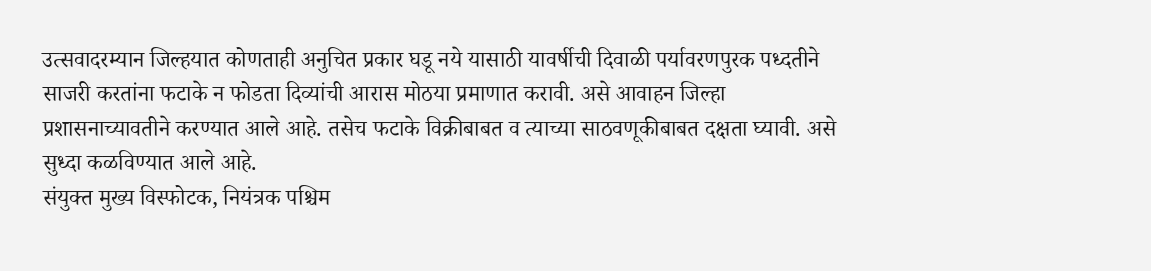उत्सवादरम्यान जिल्हयात कोणताही अनुचित प्रकार घडू नये यासाठी यावर्षीची दिवाळी पर्यावरणपुरक पध्दतीने साजरी करतांना फटाके न फोडता दिव्यांची आरास मोठया प्रमाणात करावी. असे आवाहन जिल्हा प्रशासनाच्यावतीने करण्यात आले आहे. तसेच फटाके विक्रीबाबत व त्याच्या साठवणूकीबाबत दक्षता घ्यावी. असे सुध्दा कळविण्यात आले आहे.
संयुक्त मुख्य विस्फोटक, नियंत्रक पश्चिम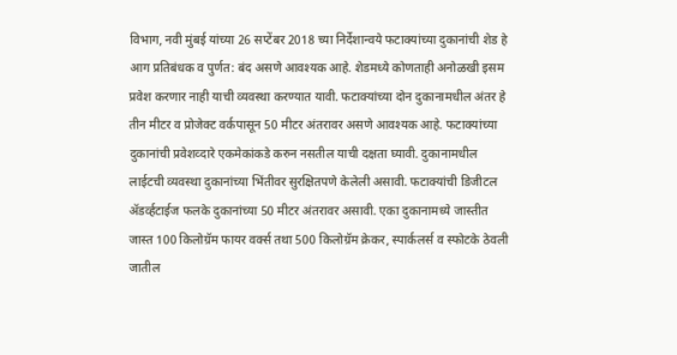विभाग, नवी मुंबई यांच्या 26 सप्टेंबर 2018 च्या निर्देशान्वये फटाक्यांच्या दुकानांची शेड हे आग प्रतिबंधक व पुर्णत: बंद असणे आवश्यक आहे. शेडमध्ये कोणताही अनोळखी इसम प्रवेश करणार नाही याची व्यवस्था करण्यात यावी. फटाक्यांच्या दोन दुकानामधील अंतर हे तीन मीटर व प्रोजेक्ट वर्कपासून 50 मीटर अंतरावर असणे आवश्यक आहे. फटाक्यांच्या दुकानांची प्रवेशव्दारे एकमेकांकडे करुन नसतील याची दक्षता घ्यावी. दुकानामधील लाईटची व्यवस्था दुकानांच्या भिंतीवर सुरक्षितपणे केलेली असावी. फटाक्यांची डिजीटल ॲडर्व्हटाईज फलके दुकानांच्या 50 मीटर अंतरावर असावी. एका दुकानामध्ये जास्तीत जास्त 100 किलोग्रॅम फायर वर्क्स तथा 500 किलोग्रॅम क्रेकर, स्पार्कलर्स व स्फोटके ठेवली जातील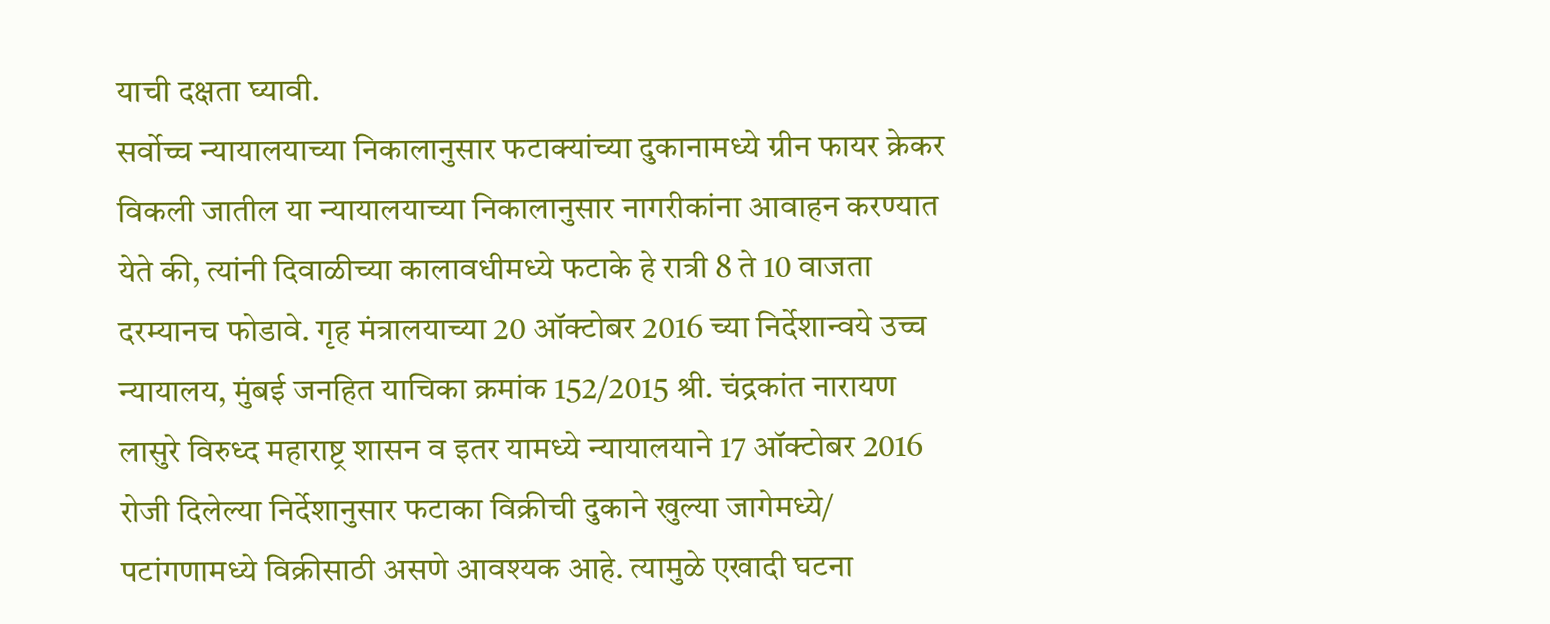याची दक्षता घ्यावी.
सर्वोच्च न्यायालयाच्या निकालानुसार फटाक्यांच्या दुकानामध्ये ग्रीन फायर क्रेकर विकली जातील या न्यायालयाच्या निकालानुसार नागरीकांना आवाहन करण्यात येते की, त्यांनी दिवाळीच्या कालावधीमध्ये फटाके हे रात्री 8 ते 10 वाजता दरम्यानच फोडावे. गृह मंत्रालयाच्या 20 ऑक्टोबर 2016 च्या निर्देशान्वये उच्च न्यायालय, मुंबई जनहित याचिका क्रमांक 152/2015 श्री. चंद्रकांत नारायण लासुरे विरुध्द महाराष्ट्र शासन व इतर यामध्ये न्यायालयाने 17 ऑक्टोबर 2016 रोजी दिलेल्या निर्देशानुसार फटाका विक्रीची दुकाने खुल्या जागेमध्ये/ पटांगणामध्ये विक्रीसाठी असणे आवश्यक आहे. त्यामुळे एखादी घटना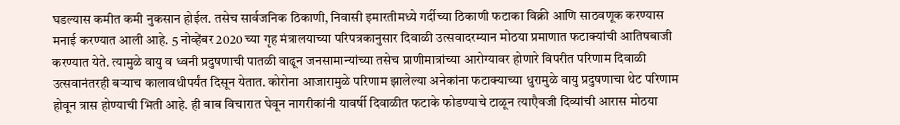घडल्यास कमीत कमी नुकसान होईल. तसेच सार्वजनिक ठिकाणी, निवासी इमारतीमध्ये गर्दीच्या ठिकाणी फटाका विक्री आणि साठवणूक करण्यास मनाई करण्यात आली आहे. 5 नोव्हेंबर 2020 च्या गृह मंत्रालयाच्या परिपत्रकानुसार दिवाळी उत्सवादरम्यान मोठया प्रमाणात फटाक्यांची आतिषबाजी करण्यात येते. त्यामुळे वायु व ध्वनी प्रदुषणाची पातळी वाढून जनसामान्यांच्या तसेच प्राणीमात्रांच्या आरोग्यावर होणारे विपरीत परिणाम दिवाळी उत्सवानंतरही बऱ्याच कालावधीपर्यंत दिसून येतात. कोरोना आजारामुळे परिणाम झालेल्या अनेकांना फटाक्याच्या धुरामुळे वायु प्रदुषणाचा थेट परिणाम होवून त्रास होण्याची भिती आहे. ही बाब विचारात घेवून नागरीकांनी यावर्षी दिवाळीत फटाके फोडण्याचे टाळून त्याएैवजी दिव्यांची आरास मोठया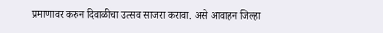प्रमाणावर करुन दिवाळीचा उत्सव साजरा करावा. असे आवाहन जिल्हा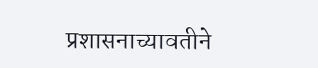प्रशासनाच्यावतीने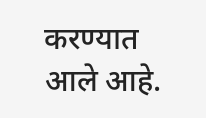करण्यात आले आहे.